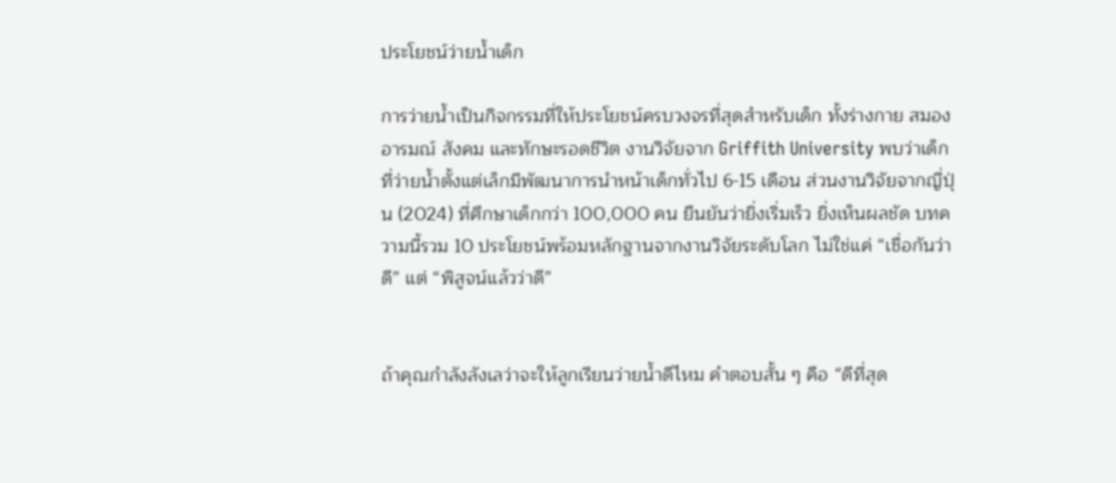ประโยชน์ว่ายน้ำเด็ก

การว่ายน้ำเป็นกิจกรรมที่ให้ประโยชน์ครบวงจรที่สุดสำหรับเด็ก ทั้งร่างกาย สมอง อารมณ์ สังคม และทักษะรอดชีวิต งานวิจัยจาก Griffith University พบว่าเด็กที่ว่ายน้ำตั้งแต่เล็กมีพัฒนาการนำหน้าเด็กทั่วไป 6-15 เดือน ส่วนงานวิจัยจากญี่ปุ่น (2024) ที่ศึกษาเด็กกว่า 100,000 คน ยืนยันว่ายิ่งเริ่มเร็ว ยิ่งเห็นผลชัด บทความนี้รวม 10 ประโยชน์พร้อมหลักฐานจากงานวิจัยระดับโลก ไม่ใช่แค่ “เชื่อกันว่าดี” แต่ “พิสูจน์แล้วว่าดี”


ถ้าคุณกำลังลังเลว่าจะให้ลูกเรียนว่ายน้ำดีไหม คำตอบสั้น ๆ คือ “ดีที่สุด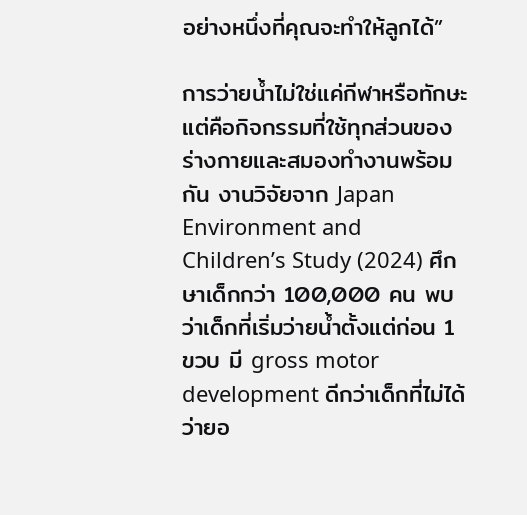อย่างหนึ่งที่คุณจะทำให้ลูกได้”

การว่ายน้ำไม่ใช่แค่กีฬาหรือทักษะ แต่คือกิจกรรมที่ใช้ทุกส่วนของร่างกายและสมองทำงานพร้อมกัน งานวิจัยจาก Japan Environment and Children’s Study (2024) ศึกษาเด็กกว่า 100,000 คน พบว่าเด็กที่เริ่มว่ายน้ำตั้งแต่ก่อน 1 ขวบ มี gross motor development ดีกว่าเด็กที่ไม่ได้ว่ายอ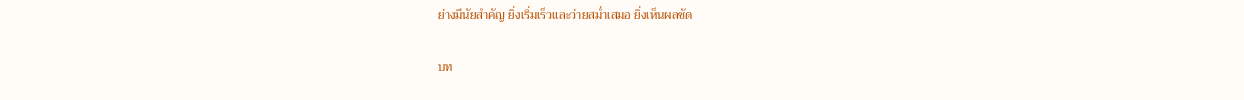ย่างมีนัยสำคัญ ยิ่งเริ่มเร็วและว่ายสม่ำเสมอ ยิ่งเห็นผลชัด

บท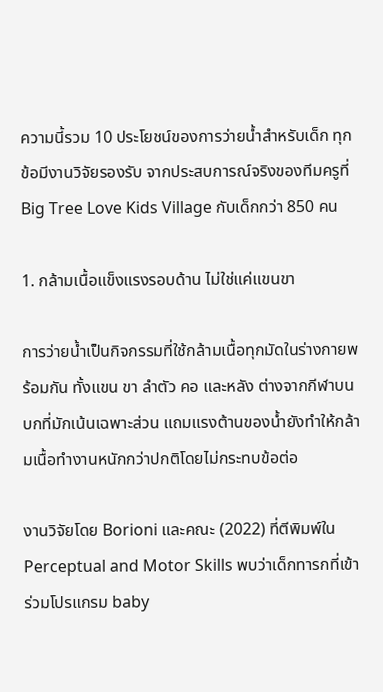ความนี้รวม 10 ประโยชน์ของการว่ายน้ำสำหรับเด็ก ทุกข้อมีงานวิจัยรองรับ จากประสบการณ์จริงของทีมครูที่ Big Tree Love Kids Village กับเด็กกว่า 850 คน

1. กล้ามเนื้อแข็งแรงรอบด้าน ไม่ใช่แค่แขนขา

การว่ายน้ำเป็นกิจกรรมที่ใช้กล้ามเนื้อทุกมัดในร่างกายพร้อมกัน ทั้งแขน ขา ลำตัว คอ และหลัง ต่างจากกีฬาบนบกที่มักเน้นเฉพาะส่วน แถมแรงต้านของน้ำยังทำให้กล้ามเนื้อทำงานหนักกว่าปกติโดยไม่กระทบข้อต่อ

งานวิจัยโดย Borioni และคณะ (2022) ที่ตีพิมพ์ใน Perceptual and Motor Skills พบว่าเด็กทารกที่เข้าร่วมโปรแกรม baby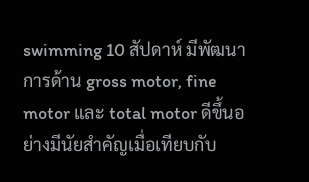swimming 10 สัปดาห์ มีพัฒนาการด้าน gross motor, fine motor และ total motor ดีขึ้นอย่างมีนัยสำคัญเมื่อเทียบกับ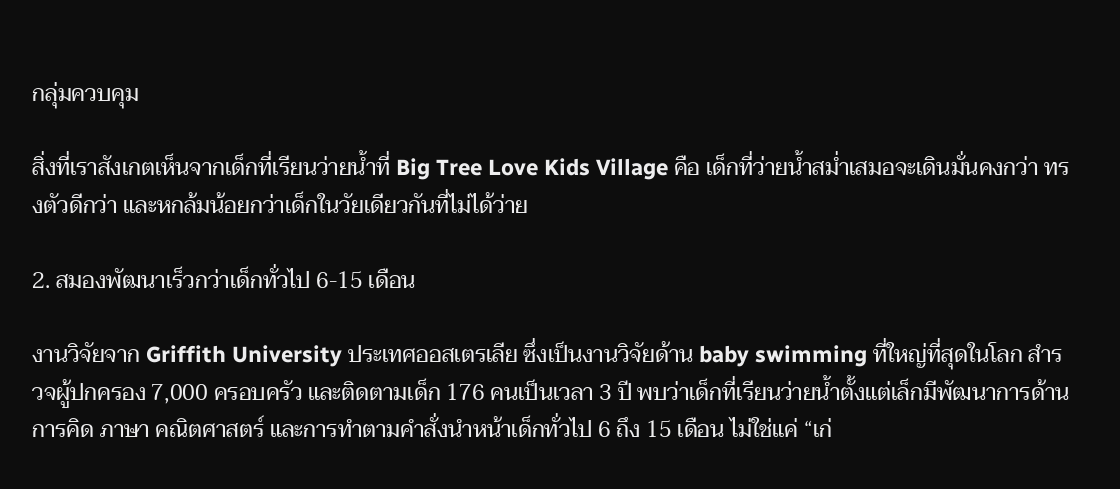กลุ่มควบคุม

สิ่งที่เราสังเกตเห็นจากเด็กที่เรียนว่ายน้ำที่ Big Tree Love Kids Village คือ เด็กที่ว่ายน้ำสม่ำเสมอจะเดินมั่นคงกว่า ทรงตัวดีกว่า และหกล้มน้อยกว่าเด็กในวัยเดียวกันที่ไม่ได้ว่าย

2. สมองพัฒนาเร็วกว่าเด็กทั่วไป 6-15 เดือน

งานวิจัยจาก Griffith University ประเทศออสเตรเลีย ซึ่งเป็นงานวิจัยด้าน baby swimming ที่ใหญ่ที่สุดในโลก สำรวจผู้ปกครอง 7,000 ครอบครัว และติดตามเด็ก 176 คนเป็นเวลา 3 ปี พบว่าเด็กที่เรียนว่ายน้ำตั้งแต่เล็กมีพัฒนาการด้านการคิด ภาษา คณิตศาสตร์ และการทำตามคำสั่งนำหน้าเด็กทั่วไป 6 ถึง 15 เดือน ไม่ใช่แค่ “เก่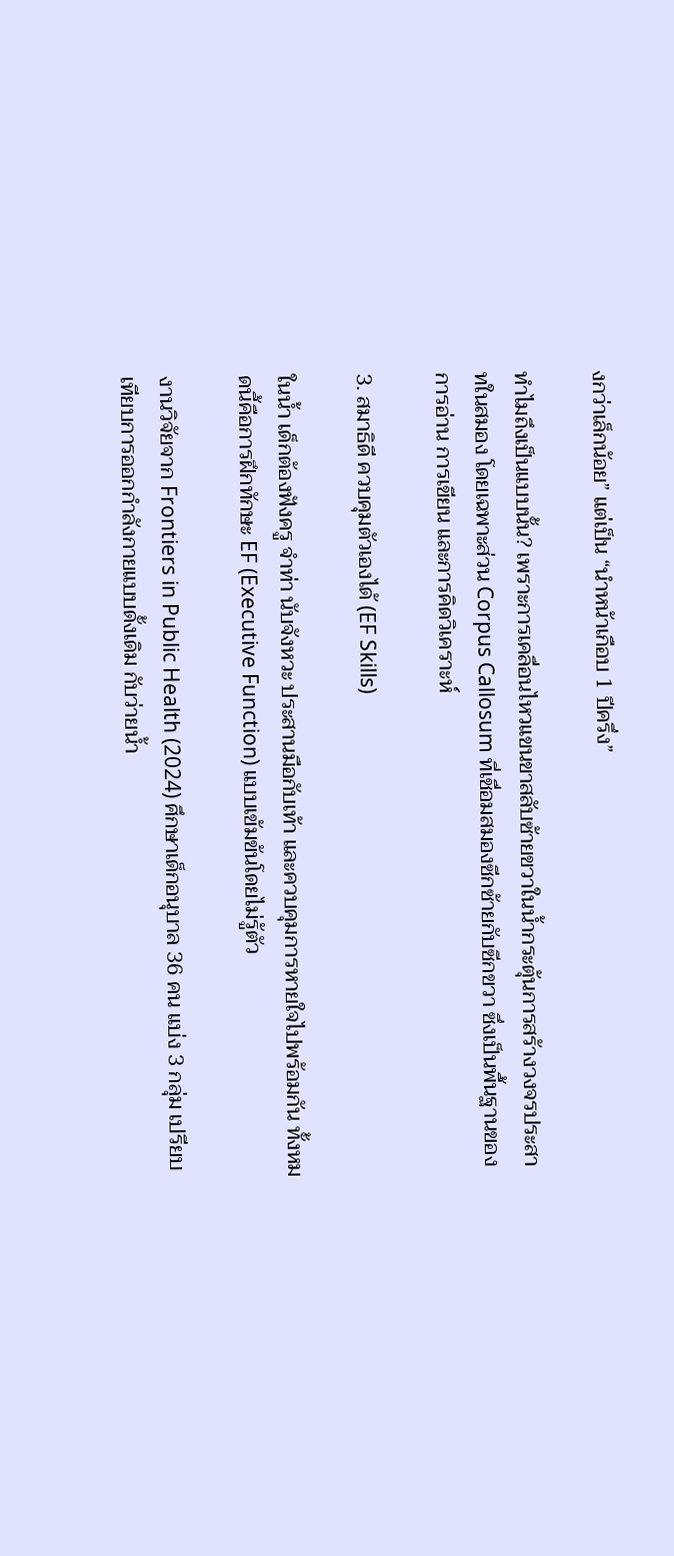งกว่าเล็กน้อย” แต่เป็น “นำหน้าเกือบ 1 ปีครึ่ง”

ทำไมถึงเป็นแบบนั้น? เพราะการเคลื่อนไหวแขนขาสลับซ้ายขวาในน้ำกระตุ้นการสร้างวงจรประสาทในสมอง โดยเฉพาะส่วน Corpus Callosum ที่เชื่อมสมองซีกซ้ายกับซีกขวา ซึ่งเป็นพื้นฐานของการอ่าน การเขียน และการคิดวิเคราะห์

3. สมาธิดี ควบคุมตัวเองได้ (EF Skills)

ในน้ำ เด็กต้องฟังครู จำท่า นับจังหวะ ประสานมือกับเท้า และควบคุมการหายใจไปพร้อมกัน ทั้งหมดนี้คือการฝึกทักษะ EF (Executive Function) แบบเข้มข้นโดยไม่รู้ตัว

งานวิจัยจาก Frontiers in Public Health (2024) ศึกษาเด็กอนุบาล 36 คน แบ่ง 3 กลุ่ม เปรียบเทียบการออกกำลังกายแบบดั้งเดิม กับว่ายน้ำ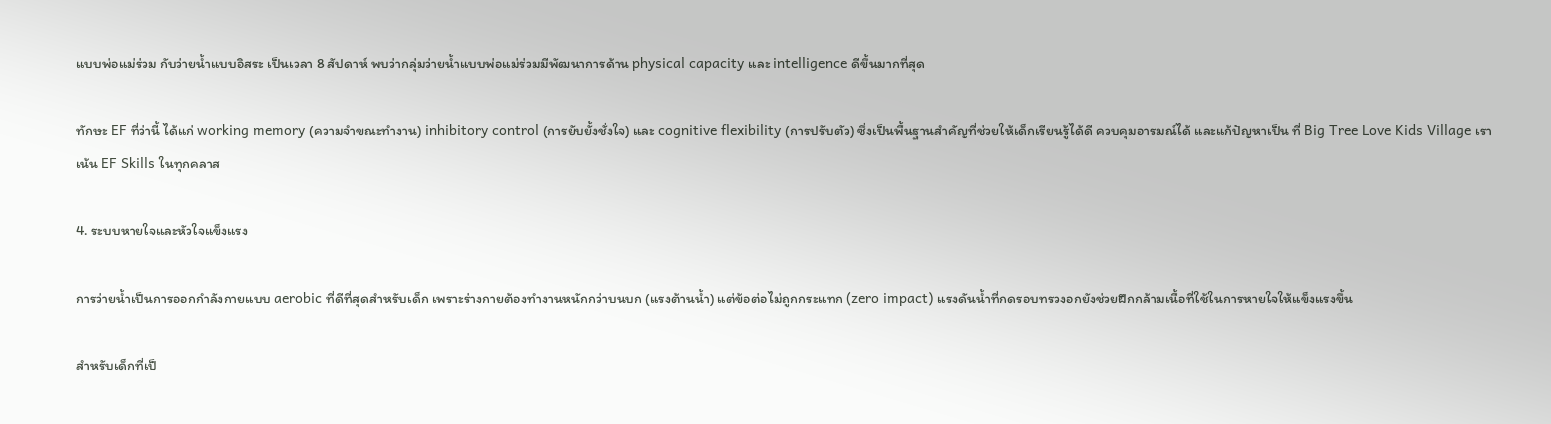แบบพ่อแม่ร่วม กับว่ายน้ำแบบอิสระ เป็นเวลา 8 สัปดาห์ พบว่ากลุ่มว่ายน้ำแบบพ่อแม่ร่วมมีพัฒนาการด้าน physical capacity และ intelligence ดีขึ้นมากที่สุด

ทักษะ EF ที่ว่านี้ ได้แก่ working memory (ความจำขณะทำงาน) inhibitory control (การยับยั้งชั่งใจ) และ cognitive flexibility (การปรับตัว) ซึ่งเป็นพื้นฐานสำคัญที่ช่วยให้เด็กเรียนรู้ได้ดี ควบคุมอารมณ์ได้ และแก้ปัญหาเป็น ที่ Big Tree Love Kids Village เราเน้น EF Skills ในทุกคลาส

4. ระบบหายใจและหัวใจแข็งแรง

การว่ายน้ำเป็นการออกกำลังกายแบบ aerobic ที่ดีที่สุดสำหรับเด็ก เพราะร่างกายต้องทำงานหนักกว่าบนบก (แรงต้านน้ำ) แต่ข้อต่อไม่ถูกกระแทก (zero impact) แรงดันน้ำที่กดรอบทรวงอกยังช่วยฝึกกล้ามเนื้อที่ใช้ในการหายใจให้แข็งแรงขึ้น

สำหรับเด็กที่เป็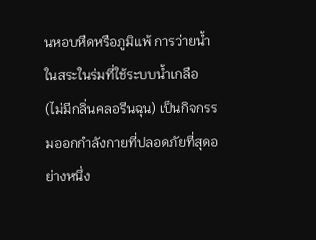นหอบหืดหรือภูมิแพ้ การว่ายน้ำในสระในร่มที่ใช้ระบบน้ำเกลือ (ไม่มีกลิ่นคลอรีนฉุน) เป็นกิจกรรมออกกำลังกายที่ปลอดภัยที่สุดอย่างหนึ่ง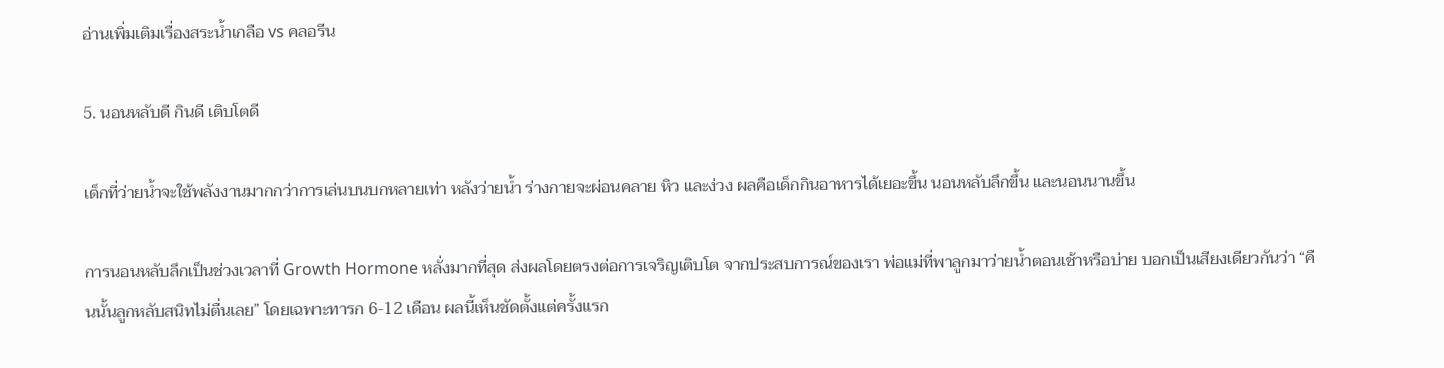อ่านเพิ่มเติมเรื่องสระน้ำเกลือ vs คลอรีน

5. นอนหลับดี กินดี เติบโตดี

เด็กที่ว่ายน้ำจะใช้พลังงานมากกว่าการเล่นบนบกหลายเท่า หลังว่ายน้ำ ร่างกายจะผ่อนคลาย หิว และง่วง ผลคือเด็กกินอาหารได้เยอะขึ้น นอนหลับลึกขึ้น และนอนนานขึ้น

การนอนหลับลึกเป็นช่วงเวลาที่ Growth Hormone หลั่งมากที่สุด ส่งผลโดยตรงต่อการเจริญเติบโต จากประสบการณ์ของเรา พ่อแม่ที่พาลูกมาว่ายน้ำตอนเช้าหรือบ่าย บอกเป็นเสียงเดียวกันว่า “คืนนั้นลูกหลับสนิทไม่ตื่นเลย” โดยเฉพาะทารก 6-12 เดือน ผลนี้เห็นชัดตั้งแต่ครั้งแรก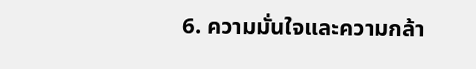6. ความมั่นใจและความกล้า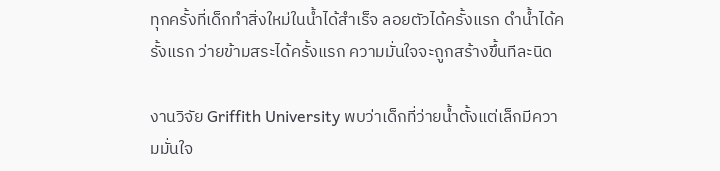ทุกครั้งที่เด็กทำสิ่งใหม่ในน้ำได้สำเร็จ ลอยตัวได้ครั้งแรก ดำน้ำได้ครั้งแรก ว่ายข้ามสระได้ครั้งแรก ความมั่นใจจะถูกสร้างขึ้นทีละนิด

งานวิจัย Griffith University พบว่าเด็กที่ว่ายน้ำตั้งแต่เล็กมีความมั่นใจ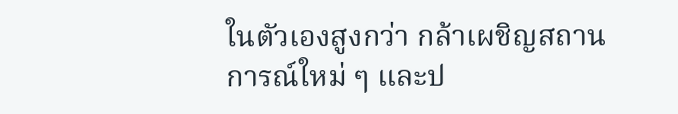ในตัวเองสูงกว่า กล้าเผชิญสถานการณ์ใหม่ ๆ และป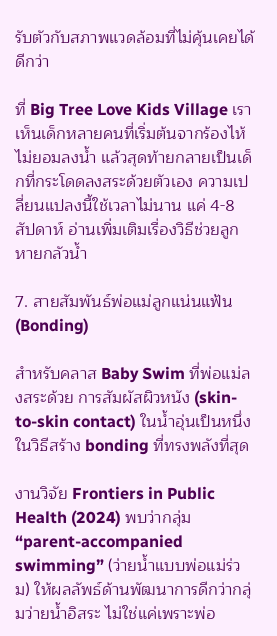รับตัวกับสภาพแวดล้อมที่ไม่คุ้นเคยได้ดีกว่า

ที่ Big Tree Love Kids Village เราเห็นเด็กหลายคนที่เริ่มต้นจากร้องไห้ไม่ยอมลงน้ำ แล้วสุดท้ายกลายเป็นเด็กที่กระโดดลงสระด้วยตัวเอง ความเปลี่ยนแปลงนี้ใช้เวลาไม่นาน แค่ 4-8 สัปดาห์ อ่านเพิ่มเติมเรื่องวิธีช่วยลูกหายกลัวน้ำ

7. สายสัมพันธ์พ่อแม่ลูกแน่นแฟ้น (Bonding)

สำหรับคลาส Baby Swim ที่พ่อแม่ลงสระด้วย การสัมผัสผิวหนัง (skin-to-skin contact) ในน้ำอุ่นเป็นหนึ่งในวิธีสร้าง bonding ที่ทรงพลังที่สุด

งานวิจัย Frontiers in Public Health (2024) พบว่ากลุ่ม “parent-accompanied swimming” (ว่ายน้ำแบบพ่อแม่ร่วม) ให้ผลลัพธ์ด้านพัฒนาการดีกว่ากลุ่มว่ายน้ำอิสระ ไม่ใช่แค่เพราะพ่อ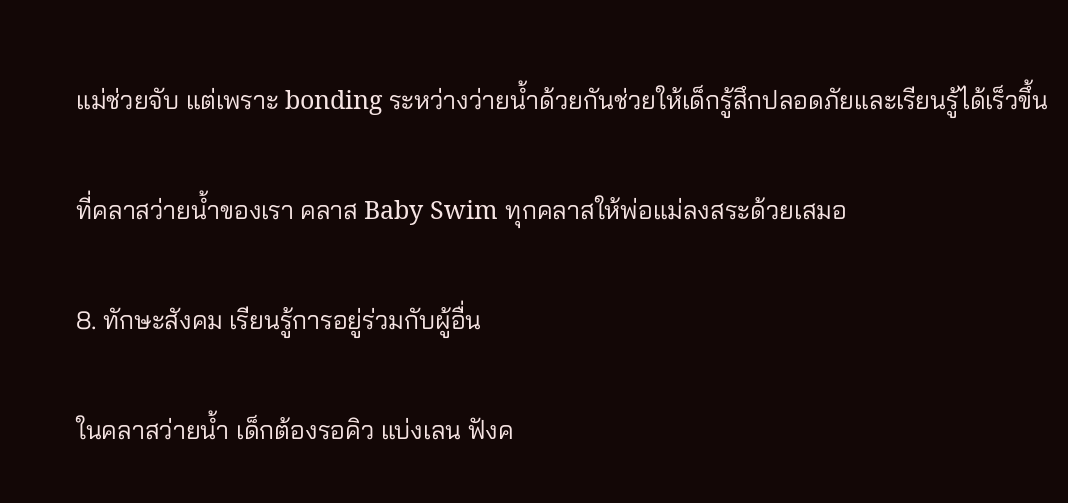แม่ช่วยจับ แต่เพราะ bonding ระหว่างว่ายน้ำด้วยกันช่วยให้เด็กรู้สึกปลอดภัยและเรียนรู้ได้เร็วขึ้น

ที่คลาสว่ายน้ำของเรา คลาส Baby Swim ทุกคลาสให้พ่อแม่ลงสระด้วยเสมอ

8. ทักษะสังคม เรียนรู้การอยู่ร่วมกับผู้อื่น

ในคลาสว่ายน้ำ เด็กต้องรอคิว แบ่งเลน ฟังค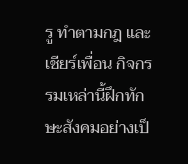รู ทำตามกฎ และเชียร์เพื่อน กิจกรรมเหล่านี้ฝึกทักษะสังคมอย่างเป็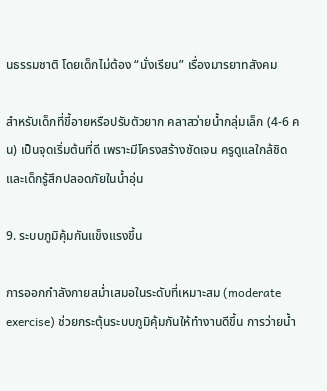นธรรมชาติ โดยเด็กไม่ต้อง “นั่งเรียน” เรื่องมารยาทสังคม

สำหรับเด็กที่ขี้อายหรือปรับตัวยาก คลาสว่ายน้ำกลุ่มเล็ก (4-6 คน) เป็นจุดเริ่มต้นที่ดี เพราะมีโครงสร้างชัดเจน ครูดูแลใกล้ชิด และเด็กรู้สึกปลอดภัยในน้ำอุ่น

9. ระบบภูมิคุ้มกันแข็งแรงขึ้น

การออกกำลังกายสม่ำเสมอในระดับที่เหมาะสม (moderate exercise) ช่วยกระตุ้นระบบภูมิคุ้มกันให้ทำงานดีขึ้น การว่ายน้ำ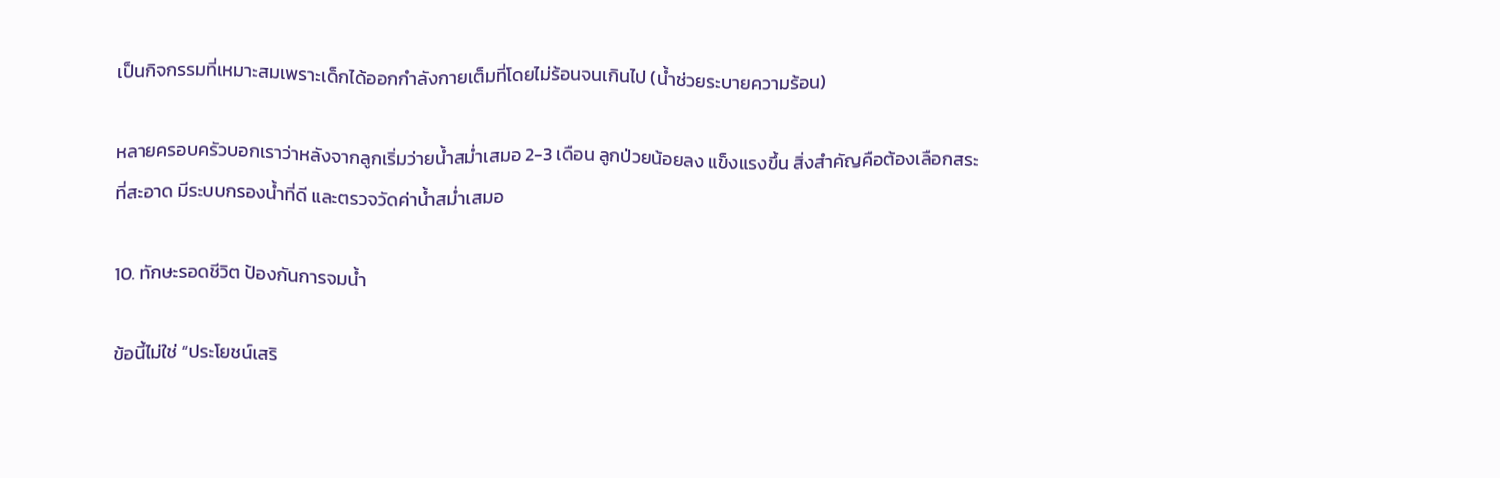เป็นกิจกรรมที่เหมาะสมเพราะเด็กได้ออกกำลังกายเต็มที่โดยไม่ร้อนจนเกินไป (น้ำช่วยระบายความร้อน)

หลายครอบครัวบอกเราว่าหลังจากลูกเริ่มว่ายน้ำสม่ำเสมอ 2-3 เดือน ลูกป่วยน้อยลง แข็งแรงขึ้น สิ่งสำคัญคือต้องเลือกสระที่สะอาด มีระบบกรองน้ำที่ดี และตรวจวัดค่าน้ำสม่ำเสมอ

10. ทักษะรอดชีวิต ป้องกันการจมน้ำ

ข้อนี้ไม่ใช่ “ประโยชน์เสริ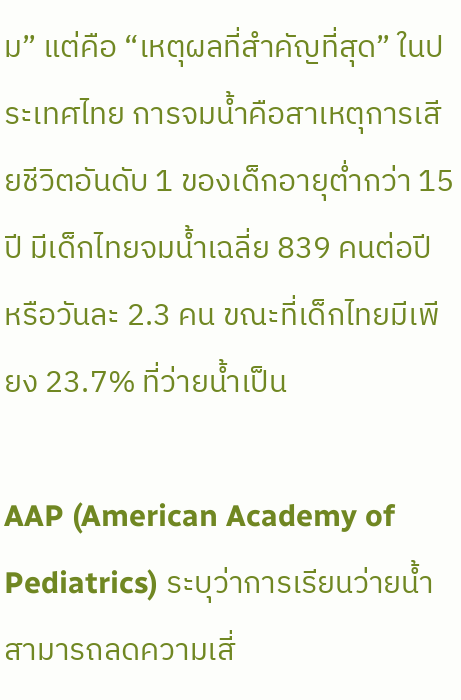ม” แต่คือ “เหตุผลที่สำคัญที่สุด” ในประเทศไทย การจมน้ำคือสาเหตุการเสียชีวิตอันดับ 1 ของเด็กอายุต่ำกว่า 15 ปี มีเด็กไทยจมน้ำเฉลี่ย 839 คนต่อปี หรือวันละ 2.3 คน ขณะที่เด็กไทยมีเพียง 23.7% ที่ว่ายน้ำเป็น

AAP (American Academy of Pediatrics) ระบุว่าการเรียนว่ายน้ำสามารถลดความเสี่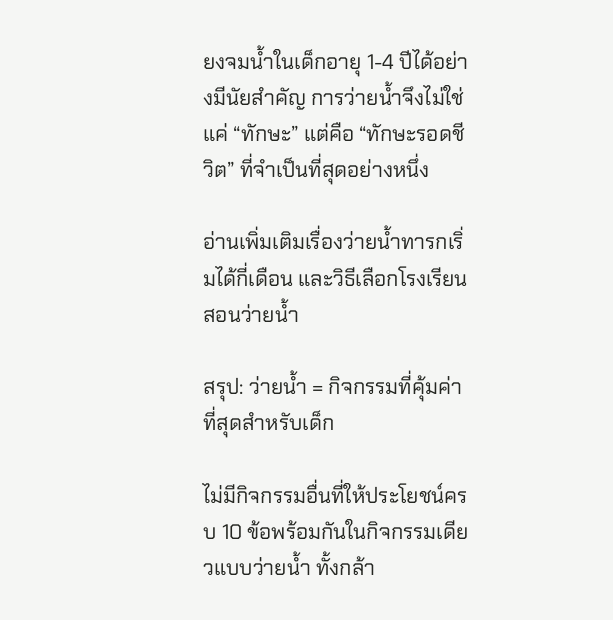ยงจมน้ำในเด็กอายุ 1-4 ปีได้อย่างมีนัยสำคัญ การว่ายน้ำจึงไม่ใช่แค่ “ทักษะ” แต่คือ “ทักษะรอดชีวิต” ที่จำเป็นที่สุดอย่างหนึ่ง

อ่านเพิ่มเติมเรื่องว่ายน้ำทารกเริ่มได้กี่เดือน และวิธีเลือกโรงเรียนสอนว่ายน้ำ

สรุป: ว่ายน้ำ = กิจกรรมที่คุ้มค่าที่สุดสำหรับเด็ก

ไม่มีกิจกรรมอื่นที่ให้ประโยชน์ครบ 10 ข้อพร้อมกันในกิจกรรมเดียวแบบว่ายน้ำ ทั้งกล้า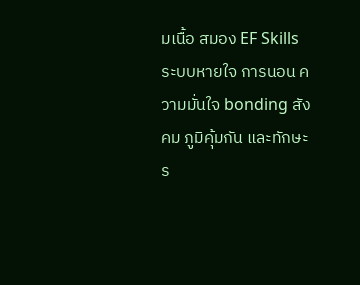มเนื้อ สมอง EF Skills ระบบหายใจ การนอน ความมั่นใจ bonding สังคม ภูมิคุ้มกัน และทักษะร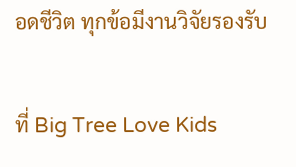อดชีวิต ทุกข้อมีงานวิจัยรองรับ

ที่ Big Tree Love Kids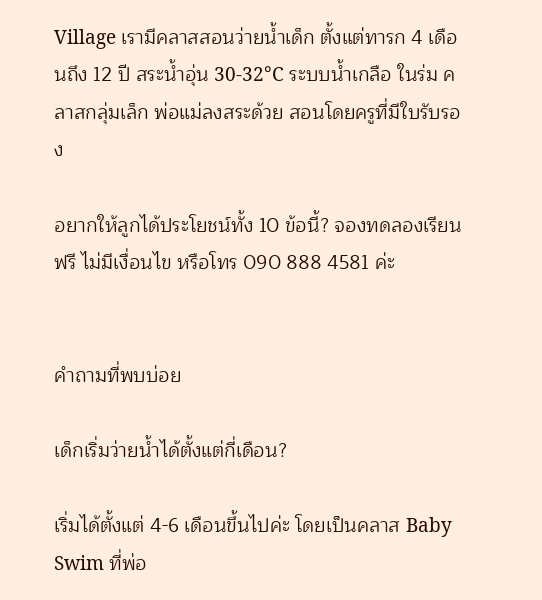Village เรามีคลาสสอนว่ายน้ำเด็ก ตั้งแต่ทารก 4 เดือนถึง 12 ปี สระน้ำอุ่น 30-32°C ระบบน้ำเกลือ ในร่ม คลาสกลุ่มเล็ก พ่อแม่ลงสระด้วย สอนโดยครูที่มีใบรับรอง

อยากให้ลูกได้ประโยชน์ทั้ง 10 ข้อนี้? จองทดลองเรียนฟรี ไม่มีเงื่อนไข หรือโทร 090 888 4581 ค่ะ


คำถามที่พบบ่อย

เด็กเริ่มว่ายน้ำได้ตั้งแต่กี่เดือน?

เริ่มได้ตั้งแต่ 4-6 เดือนขึ้นไปค่ะ โดยเป็นคลาส Baby Swim ที่พ่อ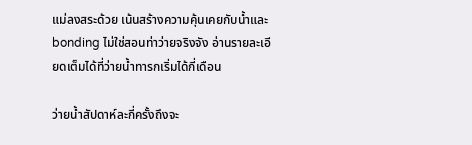แม่ลงสระด้วย เน้นสร้างความคุ้นเคยกับน้ำและ bonding ไม่ใช่สอนท่าว่ายจริงจัง อ่านรายละเอียดเต็มได้ที่ว่ายน้ำทารกเริ่มได้กี่เดือน

ว่ายน้ำสัปดาห์ละกี่ครั้งถึงจะ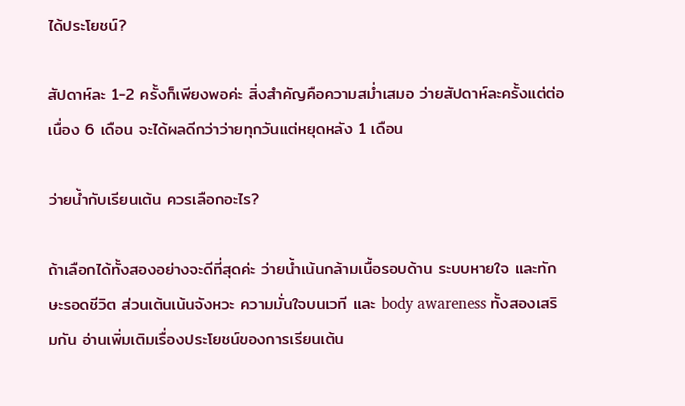ได้ประโยชน์?

สัปดาห์ละ 1-2 ครั้งก็เพียงพอค่ะ สิ่งสำคัญคือความสม่ำเสมอ ว่ายสัปดาห์ละครั้งแต่ต่อเนื่อง 6 เดือน จะได้ผลดีกว่าว่ายทุกวันแต่หยุดหลัง 1 เดือน

ว่ายน้ำกับเรียนเต้น ควรเลือกอะไร?

ถ้าเลือกได้ทั้งสองอย่างจะดีที่สุดค่ะ ว่ายน้ำเน้นกล้ามเนื้อรอบด้าน ระบบหายใจ และทักษะรอดชีวิต ส่วนเต้นเน้นจังหวะ ความมั่นใจบนเวที และ body awareness ทั้งสองเสริมกัน อ่านเพิ่มเติมเรื่องประโยชน์ของการเรียนเต้น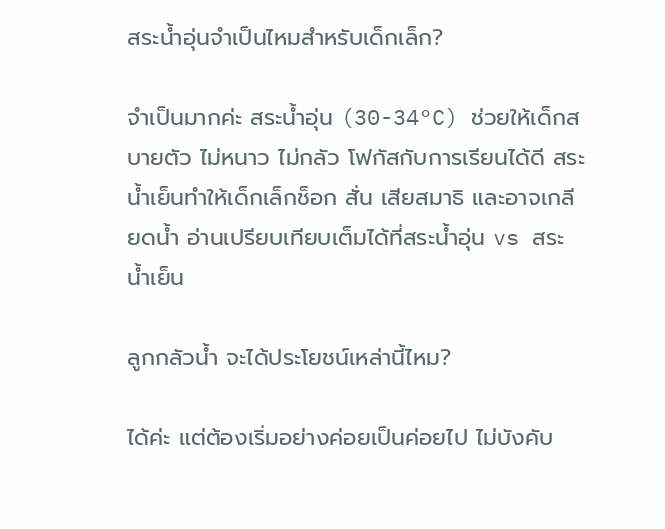สระน้ำอุ่นจำเป็นไหมสำหรับเด็กเล็ก?

จำเป็นมากค่ะ สระน้ำอุ่น (30-34°C) ช่วยให้เด็กสบายตัว ไม่หนาว ไม่กลัว โฟกัสกับการเรียนได้ดี สระน้ำเย็นทำให้เด็กเล็กช็อก สั่น เสียสมาธิ และอาจเกลียดน้ำ อ่านเปรียบเทียบเต็มได้ที่สระน้ำอุ่น vs สระน้ำเย็น

ลูกกลัวน้ำ จะได้ประโยชน์เหล่านี้ไหม?

ได้ค่ะ แต่ต้องเริ่มอย่างค่อยเป็นค่อยไป ไม่บังคับ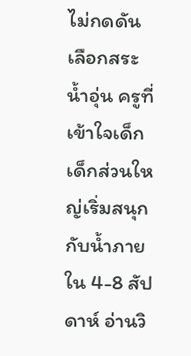ไม่กดดัน เลือกสระน้ำอุ่น ครูที่เข้าใจเด็ก เด็กส่วนใหญ่เริ่มสนุกกับน้ำภายใน 4-8 สัปดาห์ อ่านวิ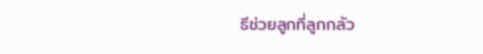ธีช่วยลูกที่ลูกกลัว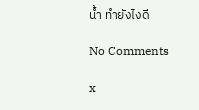น้ำ ทำยังไงดี

No Comments

x